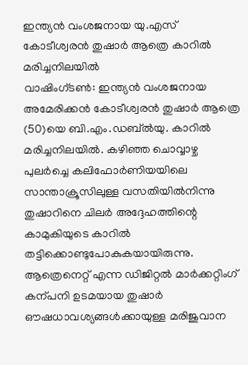ഇന്ത്യൻ വംശജനായ യു.എസ് കോടീശ്വരൻ തുഷാർ ആത്രെ കാറിൽ മരിച്ചനിലയിൽ
വാഷിംഗ്ടൺ: ഇന്ത്യൻ വംശജനായ അമേരിക്കൻ കോടീശ്വരൻ തുഷാർ ആത്രെ (50)യെ ബി.എം.ഡബ്ൽയു. കാറിൽ മരിച്ചനിലയിൽ. കഴിഞ്ഞ ചൊവ്വാഴ്ച പുലർച്ചെ കലിഫോർണിയയിലെ സാന്താക്രൂസിലുള്ള വസതിയിൽനിന്നു തുഷാറിനെ ചിലർ അദ്ദേഹത്തിന്റെ കാമുകിയുടെ കാറിൽ തട്ടിക്കൊണ്ടുപോകുകയായിരുന്നു.
ആത്രെനെറ്റ് എന്ന ഡിജിറ്റൽ മാർക്കറ്റിംഗ് കന്പനി ഉടമയായ തുഷാർ ഔഷധാവശ്യങ്ങൾക്കായുള്ള മരിജുവാന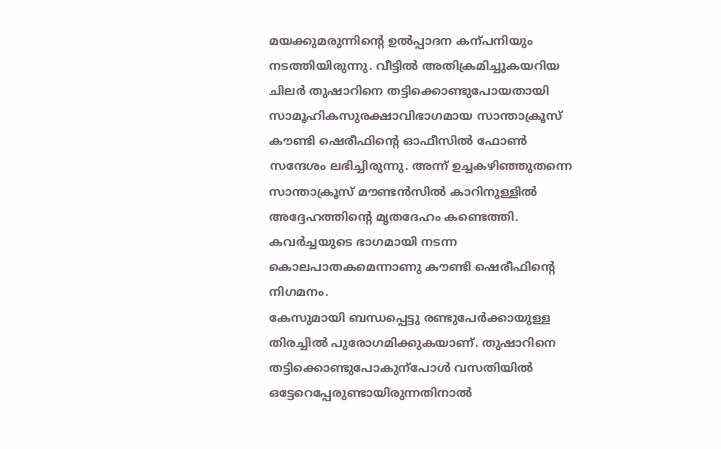മയക്കുമരുന്നിന്റെ ഉൽപ്പാദന കന്പനിയും നടത്തിയിരുന്നു. വീട്ടിൽ അതിക്രമിച്ചുകയറിയ ചിലർ തുഷാറിനെ തട്ടിക്കൊണ്ടുപോയതായി സാമൂഹികസുരക്ഷാവിഭാഗമായ സാന്താക്രൂസ് കൗണ്ടി ഷെരീഫിന്റെ ഓഫീസിൽ ഫോൺ സന്ദേശം ലഭിച്ചിരുന്നു. അന്ന് ഉച്ചകഴിഞ്ഞുതന്നെ സാന്താക്രൂസ് മൗണ്ടൻസിൽ കാറിനുള്ളിൽ അദ്ദേഹത്തിന്റെ മൃതദേഹം കണ്ടെത്തി. കവർച്ചയുടെ ഭാഗമായി നടന്ന കൊലപാതകമെന്നാണു കൗണ്ടി ഷെരീഫിന്റെ നിഗമനം.
കേസുമായി ബന്ധപ്പെട്ടു രണ്ടുപേർക്കായുള്ള തിരച്ചിൽ പുരോഗമിക്കുകയാണ്. തുഷാറിനെ തട്ടിക്കൊണ്ടുപോകുന്പോൾ വസതിയിൽ ഒട്ടേറെപ്പേരുണ്ടായിരുന്നതിനാൽ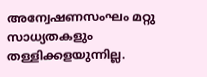അന്വേഷണസംഘം മറ്റു സാധ്യതകളും തള്ളിക്കളയുന്നില്ല.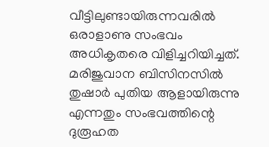വീട്ടിലുണ്ടായിരുന്നവരിൽ ഒരാളാണു സംഭവം അധികൃതരെ വിളിച്ചറിയിച്ചത്.
മരിജുവാന ബിസിനസിൽ തുഷാർ പുതിയ ആളായിരുന്നു എന്നതും സംഭവത്തിന്റെ ദുരൂഹത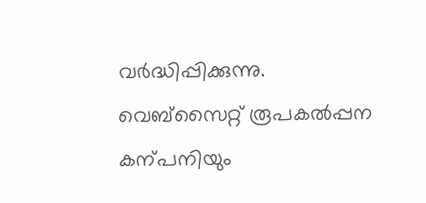വർദ്ധിപ്പിക്കുന്നു. വെബ്സൈറ്റ് രൂപകൽപ്പന കന്പനിയും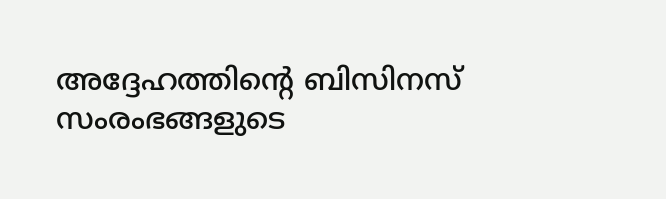അദ്ദേഹത്തിന്റെ ബിസിനസ് സംരംഭങ്ങളുടെ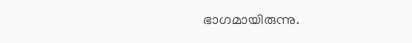ഭാഗമായിരുന്നു.